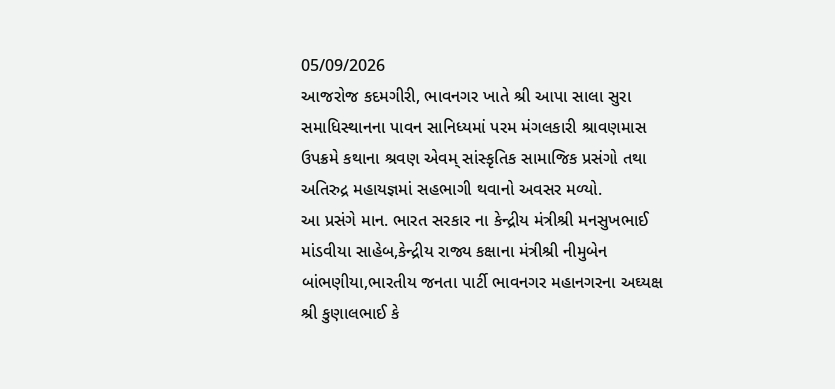05/09/2026
આજરોજ કદમગીરી, ભાવનગર ખાતે શ્રી આપા સાલા સુરા સમાધિસ્થાનના પાવન સાનિધ્યમાં પરમ મંગલકારી શ્રાવણમાસ ઉપક્રમે કથાના શ્રવણ એવમ્ સાંસ્કૃતિક સામાજિક પ્રસંગો તથા અતિરુદ્ર મહાયજ્ઞમાં સહભાગી થવાનો અવસર મળ્યો.
આ પ્રસંગે માન. ભારત સરકાર ના કેન્દ્રીય મંત્રીશ્રી મનસુખભાઈ માંડવીયા સાહેબ,કેન્દ્રીય રાજ્ય કક્ષાના મંત્રીશ્રી નીમુબેન બાંભણીયા,ભારતીય જનતા પાર્ટી ભાવનગર મહાનગરના અઘ્યક્ષ શ્રી કુણાલભાઈ કે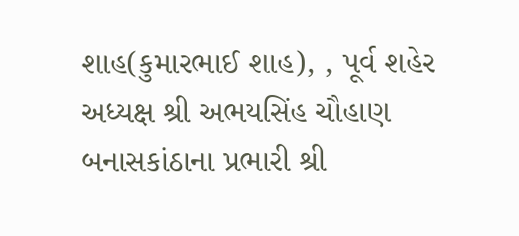શાહ(કુમારભાઈ શાહ), , પૂર્વ શહેર અધ્યક્ષ શ્રી અભયસિંહ ચૌહાણ બનાસકાંઠાના પ્રભારી શ્રી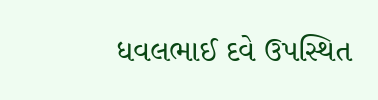ધવલભાઈ દવે ઉપસ્થિત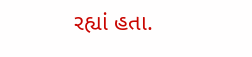રહ્યાં હતા.